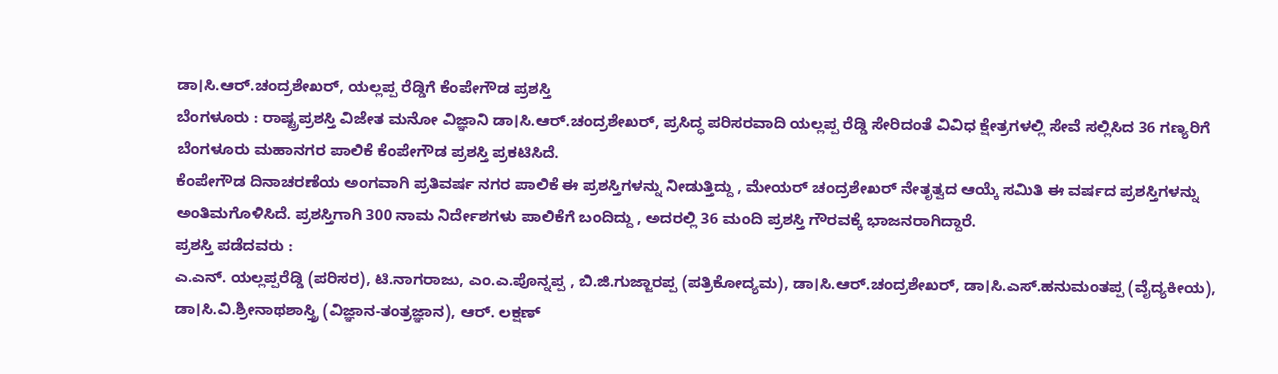ಡಾ।ಸಿ.ಆರ್.ಚಂದ್ರಶೇಖರ್, ಯಲ್ಲಪ್ಪ ರೆಡ್ಡಿಗೆ ಕೆಂಪೇಗೌಡ ಪ್ರಶಸ್ತಿ
ಬೆಂಗಳೂರು : ರಾಷ್ಟ್ರಪ್ರಶಸ್ತಿ ವಿಜೇತ ಮನೋ ವಿಜ್ಞಾನಿ ಡಾ।ಸಿ.ಆರ್.ಚಂದ್ರಶೇಖರ್, ಪ್ರಸಿದ್ಧ ಪರಿಸರವಾದಿ ಯಲ್ಲಪ್ಪ ರೆಡ್ಡಿ ಸೇರಿದಂತೆ ವಿವಿಧ ಕ್ಷೇತ್ರಗಳಲ್ಲಿ ಸೇವೆ ಸಲ್ಲಿಸಿದ 36 ಗಣ್ಯರಿಗೆ ಬೆಂಗಳೂರು ಮಹಾನಗರ ಪಾಲಿಕೆ ಕೆಂಪೇಗೌಡ ಪ್ರಶಸ್ತಿ ಪ್ರಕಟಿಸಿದೆ.
ಕೆಂಪೇಗೌಡ ದಿನಾಚರಣೆಯ ಅಂಗವಾಗಿ ಪ್ರತಿವರ್ಷ ನಗರ ಪಾಲಿಕೆ ಈ ಪ್ರಶಸ್ತಿಗಳನ್ನು ನೀಡುತ್ತಿದ್ದು , ಮೇಯರ್ ಚಂದ್ರಶೇಖರ್ ನೇತೃತ್ವದ ಆಯ್ಕೆ ಸಮಿತಿ ಈ ವರ್ಷದ ಪ್ರಶಸ್ತಿಗಳನ್ನು ಅಂತಿಮಗೊಳಿಸಿದೆ. ಪ್ರಶಸ್ತಿಗಾಗಿ 300 ನಾಮ ನಿರ್ದೇಶಗಳು ಪಾಲಿಕೆಗೆ ಬಂದಿದ್ದು , ಅದರಲ್ಲಿ 36 ಮಂದಿ ಪ್ರಶಸ್ತಿ ಗೌರವಕ್ಕೆ ಭಾಜನರಾಗಿದ್ದಾರೆ.
ಪ್ರಶಸ್ತಿ ಪಡೆದವರು :
ಎ.ಎನ್. ಯಲ್ಲಪ್ಪರೆಡ್ಡಿ (ಪರಿಸರ), ಟಿ.ನಾಗರಾಜು, ಎಂ.ಎ.ಪೊನ್ನಪ್ಪ , ಬಿ.ಜಿ.ಗುಜ್ಜಾರಪ್ಪ (ಪತ್ರಿಕೋದ್ಯಮ), ಡಾ।ಸಿ.ಆರ್.ಚಂದ್ರಶೇಖರ್, ಡಾ।ಸಿ.ಎಸ್.ಹನುಮಂತಪ್ಪ (ವೈದ್ಯಕೀಯ), ಡಾ।ಸಿ.ವಿ.ಶ್ರೀನಾಥಶಾಸ್ತ್ರಿ (ವಿಜ್ಞಾನ-ತಂತ್ರಜ್ಞಾನ), ಆರ್. ಲಕ್ಷಣ್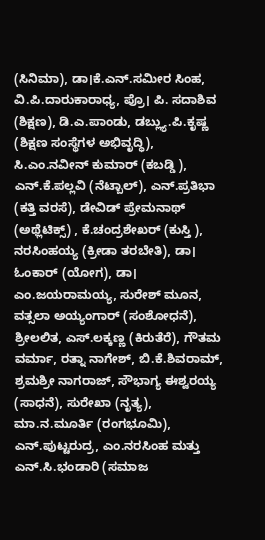(ಸಿನಿಮಾ), ಡಾ।ಕೆ.ಎನ್.ಸಮೀರ ಸಿಂಹ, ವಿ.ಪಿ.ದಾರುಕಾರಾಧ್ಯ, ಪ್ರೊ। ಪಿ. ಸದಾಶಿವ (ಶಿಕ್ಷಣ), ಡಿ.ಎ.ಪಾಂಡು, ಡಬ್ಲ್ಯು.ಪಿ.ಕೃಷ್ಣ (ಶಿಕ್ಷಣ ಸಂಸ್ಥೆಗಳ ಅಭಿವೃದ್ಧಿ), ಸಿ.ಎಂ.ನವೀನ್ ಕುಮಾರ್ (ಕಬಡ್ಡಿ ), ಎನ್.ಕೆ.ಪಲ್ಲವಿ (ನೆಟ್ಬಾಲ್), ಎನ್.ಪ್ರತಿಭಾ (ಕತ್ತಿ ವರಸೆ), ಡೇವಿಡ್ ಪ್ರೇಮನಾಥ್ (ಅಥ್ಲೆಟಿಕ್ಸ್) , ಕೆ.ಚಂದ್ರಶೇಖರ್ (ಕುಸ್ತಿ ), ನರಸಿಂಹಯ್ಯ (ಕ್ರೀಡಾ ತರಬೇತಿ), ಡಾ। ಓಂಕಾರ್ (ಯೋಗ), ಡಾ। ಎಂ.ಜಯರಾಮಯ್ಯ, ಸುರೇಶ್ ಮೂನ, ವತ್ಸಲಾ ಅಯ್ಯಂಗಾರ್ (ಸಂಶೋಧನೆ), ಶ್ರೀಲಲಿತ, ಎಸ್.ಲಕ್ಕಣ್ಣ (ಕಿರುತೆರೆ), ಗೌತಮ ವರ್ಮಾ, ರತ್ನಾ ನಾಗೇಶ್, ಬಿ.ಕೆ.ಶಿವರಾಮ್, ಶ್ರಮಶ್ರೀ ನಾಗರಾಜ್, ಸೌಭಾಗ್ಯ ಈಶ್ವರಯ್ಯ (ಸಾಧನೆ), ಸುರೇಖಾ (ನೃತ್ಯ), ಮಾ.ನ.ಮೂರ್ತಿ (ರಂಗಭೂಮಿ), ಎನ್.ಪುಟ್ಟರುದ್ರ, ಎಂ.ನರಸಿಂಹ ಮತ್ತು ಎನ್.ಸಿ.ಭಂಡಾರಿ (ಸಮಾಜ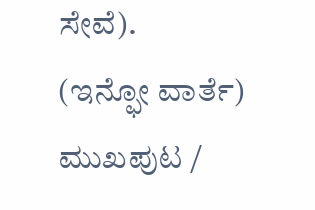ಸೇವೆ).
(ಇನ್ಫೋ ವಾರ್ತೆ)
ಮುಖಪುಟ /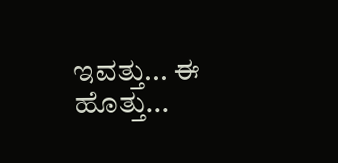ಇವತ್ತು... ಈ ಹೊತ್ತು...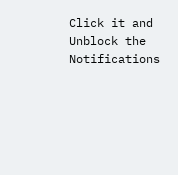Click it and Unblock the Notifications